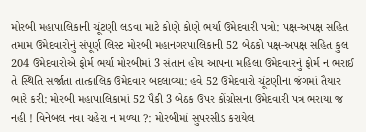મોરબી મહાપાલિકાની ચૂંટણી લડવા માટે કોણે કોણે ભર્યા ઉમેદવારી પત્રો: પક્ષ-અપક્ષ સહિત તમામ ઉમેદવારોનું સંપૂર્ણ લિસ્ટ મોરબી મહાનગરપાલિકાની 52 બેઠકો પક્ષ-અપક્ષ સહિત કુલ 204 ઉમેદવારોએ ફોર્મ ભર્યા મોરબીમાં 3 સંતાન હોય આપના મહિલા ઉમેદવારનું ફોર્મ ન ભરાઈ તે સ્થિતિ સર્જાતા તાત્કાલિક ઉમેદવાર બદલાવ્યા: હવે 52 ઉમેદવારો ચૂંટણીના જંગમાં તૈયાર ભારે કરી: મોરબી મહાપાલિકામાં 52 પૈકી 3 બેઠક ઉપર કોંગ્રોસના ઉમેદવારી પત્ર ભરાયા જ નહી ! વિનેબલ નવા ચહેરા ન મળ્યા ?: મોરબીમાં સુપરસીડ કરાયેલ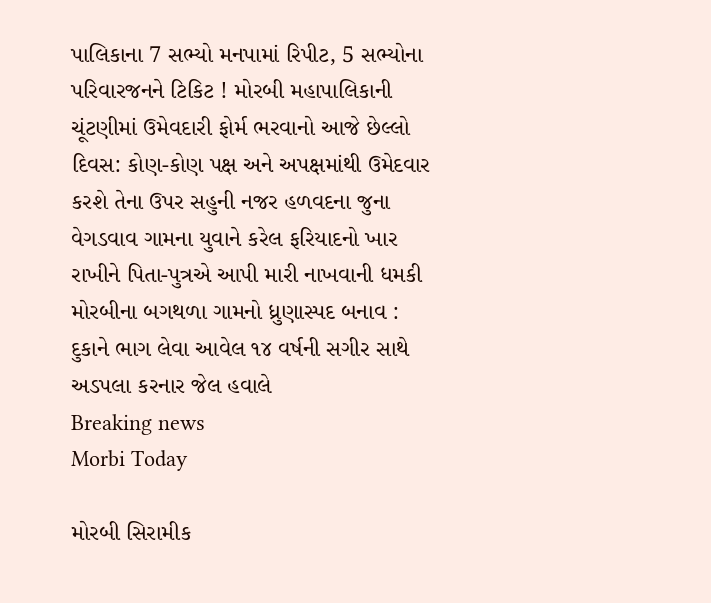પાલિકાના 7 સભ્યો મનપામાં રિપીટ, 5 સભ્યોના પરિવારજનને ટિકિટ ! મોરબી મહાપાલિકાની ચૂંટણીમાં ઉમેવદારી ફોર્મ ભરવાનો આજે છેલ્લો દિવસ: કોણ-કોણ પક્ષ અને અપક્ષમાંથી ઉમેદવાર કરશે તેના ઉપર સહુની નજર હળવદના જુના વેગડવાવ ગામના યુવાને કરેલ ફરિયાદનો ખાર રાખીને પિતા-પુત્રએ આપી મારી નાખવાની ધમકી મોરબીના બગથળા ગામનો ધ્રુણાસ્પદ બનાવ : દુકાને ભાગ લેવા આવેલ ૧૪ વર્ષની સગીર સાથે અડપલા કરનાર જેલ હવાલે
Breaking news
Morbi Today

મોરબી સિરામીક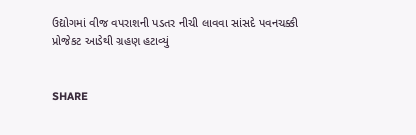ઉદ્યોગમાં વીજ વપરાશની પડતર નીચી લાવવા સાંસદે પવનચક્કી પ્રોજેકટ આડેથી ગ્રહણ હટાવ્યું


SHARE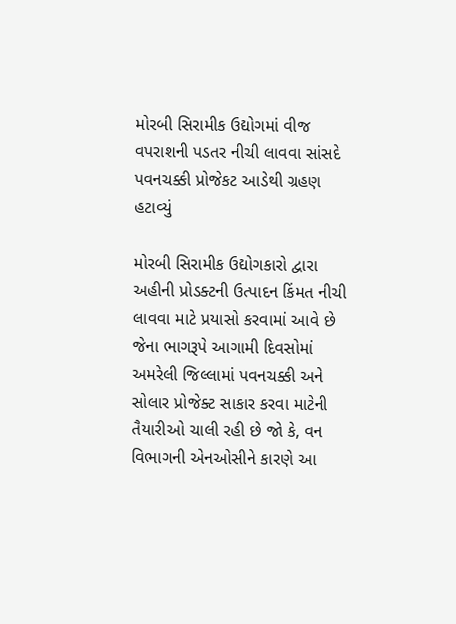મોરબી સિરામીક ઉદ્યોગમાં વીજ વપરાશની પડતર નીચી લાવવા સાંસદે પવનચક્કી પ્રોજેકટ આડેથી ગ્રહણ હટાવ્યું

મોરબી સિરામીક ઉદ્યોગકારો દ્વારા અહીની પ્રોડક્ટની ઉત્પાદન કિંમત નીચી લાવવા માટે પ્રયાસો કરવામાં આવે છે જેના ભાગરૂપે આગામી દિવસોમાં અમરેલી જિલ્લામાં પવનચક્કી અને સોલાર પ્રોજેક્ટ સાકાર કરવા માટેની તૈયારીઓ ચાલી રહી છે જો કે, વન વિભાગની એનઓસીને કારણે આ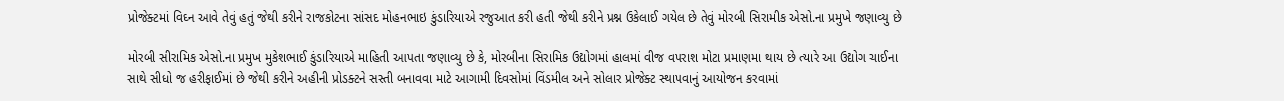પ્રોજેક્ટમાં વિઘ્ન આવે તેવું હતું જેથી કરીને રાજકોટના સાંસદ મોહનભાઇ કુંડારિયાએ રજુઆત કરી હતી જેથી કરીને પ્રશ્ન ઉકેલાઈ ગયેલ છે તેવું મોરબી સિરામીક એસો.ના પ્રમુખે જણાવ્યુ છે

મોરબી સીરામિક એસો.ના પ્રમુખ મુકેશભાઈ કુંડારિયાએ માહિતી આપતા જણાવ્યુ છે કે, મોરબીના સિરામિક ઉદ્યોગમાં હાલમાં વીજ વપરાશ મોટા પ્રમાણમા થાય છે ત્યારે આ ઉદ્યોગ ચાઈના સાથે સીધો જ હરીફાઈમાં છે જેથી કરીને અહીની પ્રોડક્ટને સસ્તી બનાવવા માટે આગામી દિવસોમાં વિંડમીલ અને સોલાર પ્રોજેક્ટ સ્થાપવાનું આયોજન કરવામાં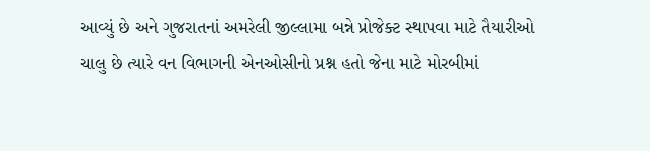આવ્યું છે અને ગુજરાતનાં અમરેલી જીલ્લામા બન્ને પ્રોજેક્ટ સ્થાપવા માટે તૈયારીઓ ચાલુ છે ત્યારે વન વિભાગની એનઓસીનો પ્રશ્ન હતો જેના માટે મોરબીમાં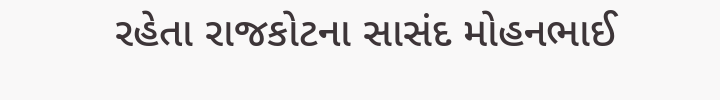રહેતા રાજકોટના સાસંદ મોહનભાઈ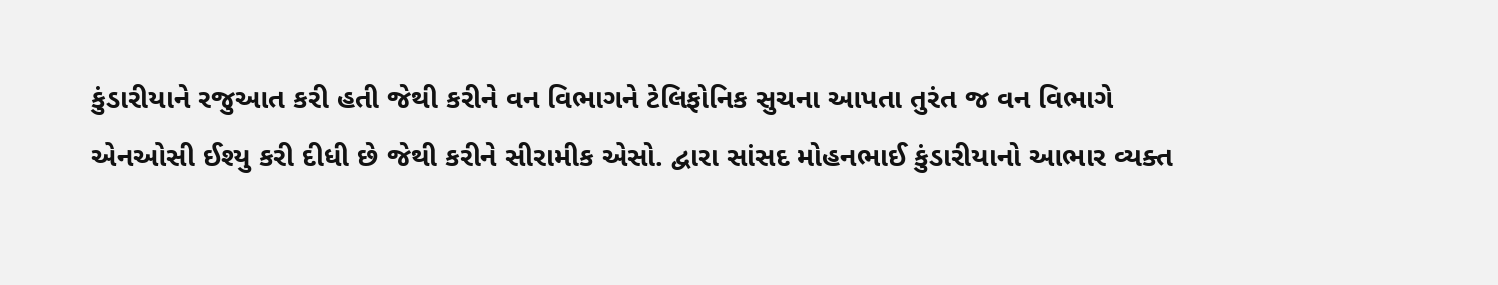કુંડારીયાને રજુઆત કરી હતી જેથી કરીને વન વિભાગને ટેલિફોનિક સુચના આપતા તુરંત જ વન વિભાગે એનઓસી ઈશ્યુ કરી દીધી છે જેથી કરીને સીરામીક એસો. દ્વારા સાંસદ મોહનભાઈ કુંડારીયાનો આભાર વ્યક્ત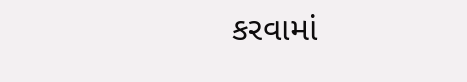કરવામાં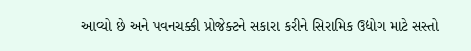આવ્યો છે અને પવનચક્કી પ્રોજેક્ટને સકારા કરીને સિરામિક ઉદ્યોગ માટે સસ્તો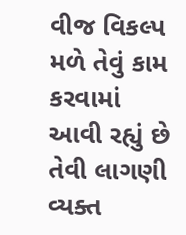વીજ વિકલ્પ મળે તેવું કામ કરવામાં આવી રહ્યું છે તેવી લાગણી વ્યક્ત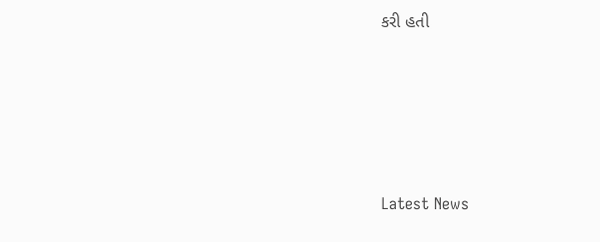કરી હતી






Latest News